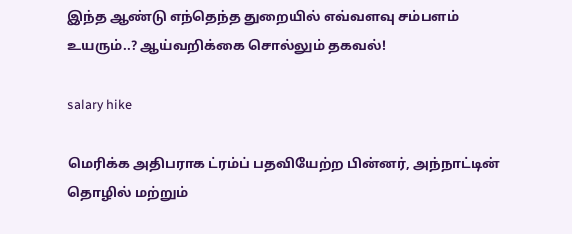இந்த ஆண்டு எந்தெந்த துறையில் எவ்வளவு சம்பளம் உயரும்..? ஆய்வறிக்கை சொல்லும் தகவல்!

salary hike

மெரிக்க அதிபராக ட்ரம்ப் பதவியேற்ற பின்னர், அந்நாட்டின் தொழில் மற்றும்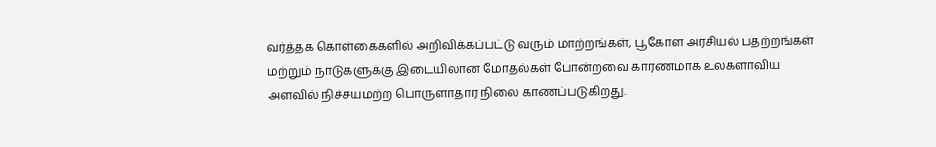வர்த்தக கொள்கைகளில் அறிவிக்கப்பட்டு வரும் மாற்றங்கள், பூகோள அரசியல் பதற்றங்கள் மற்றும் நாடுகளுக்கு இடையிலான மோதல்கள் போன்றவை காரணமாக உலகளாவிய அளவில் நிச்சயமற்ற பொருளாதார நிலை காணப்படுகிறது.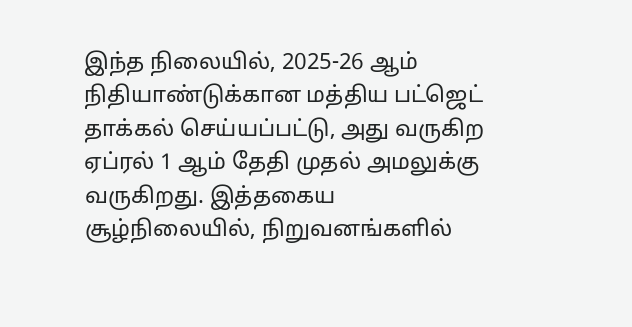இந்த நிலையில், 2025-26 ஆம் நிதியாண்டுக்கான மத்திய பட்ஜெட் தாக்கல் செய்யப்பட்டு, அது வருகிற ஏப்ரல் 1 ஆம் தேதி முதல் அமலுக்கு வருகிறது. இத்தகைய சூழ்நிலையில், நிறுவனங்களில்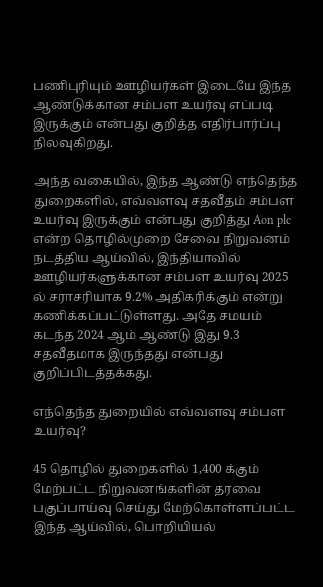பணிபுரியும் ஊழியர்கள் இடையே இந்த ஆண்டுக்கான சம்பள உயர்வு எப்படி இருக்கும் என்பது குறித்த எதிர்பார்ப்பு நிலவுகிறது.

அந்த வகையில், இந்த ஆண்டு எந்தெந்த துறைகளில், எவ்வளவு சதவீதம் சம்பள உயர்வு இருக்கும் என்பது குறித்து Aon plc என்ற தொழில்முறை சேவை நிறுவனம் நடத்திய ஆய்வில், இந்தியாவில் ஊழியர்களுக்கான சம்பள உயர்வு 2025 ல் சராசரியாக 9.2% அதிகரிக்கும் என்று கணிக்கப்பட்டுள்ளது. அதே சமயம் கடந்த 2024 ஆம் ஆண்டு இது 9.3 சதவீதமாக இருந்தது என்பது குறிப்பிடத்தக்கது.

எந்தெந்த துறையில் எவ்வளவு சம்பள உயர்வு?

45 தொழில் துறைகளில் 1,400 க்கும் மேற்பட்ட நிறுவனங்களின் தரவை பகுப்பாய்வு செய்து மேற்கொள்ளப்பட்ட இந்த ஆய்வில், பொறியியல்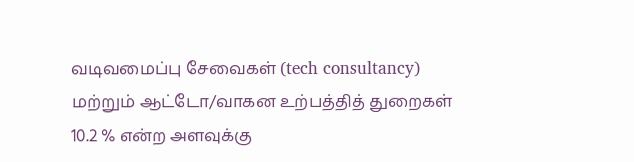வடிவமைப்பு சேவைகள் (tech consultancy) மற்றும் ஆட்டோ/வாகன உற்பத்தித் துறைகள் 10.2 % என்ற அளவுக்கு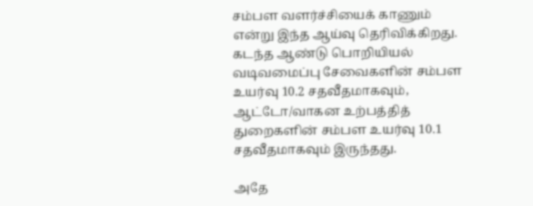சம்பள வளர்ச்சியைக் காணும் என்று இந்த ஆய்வு தெரிவிக்கிறது. கடந்த ஆண்டு பொறியியல் வடிவமைப்பு சேவைகளின் சம்பள உயர்வு 10.2 சதவீதமாகவும், ஆட்டோ/வாகன உற்பத்தித் துறைகளின் சம்பள உயர்வு 10.1 சதவீதமாகவும் இருந்தது.

அதே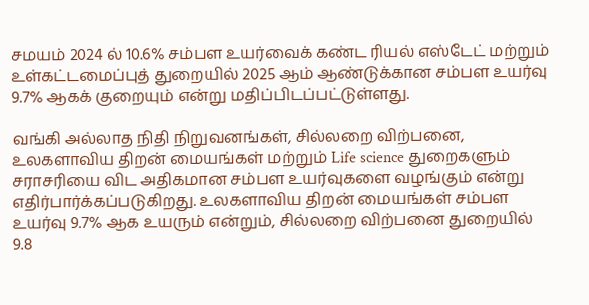சமயம் 2024 ல் 10.6% சம்பள உயர்வைக் கண்ட ரியல் எஸ்டேட் மற்றும் உள்கட்டமைப்புத் துறையில் 2025 ஆம் ஆண்டுக்கான சம்பள உயர்வு 9.7% ஆகக் குறையும் என்று மதிப்பிடப்பட்டுள்ளது.

வங்கி அல்லாத நிதி நிறுவனங்கள், சில்லறை விற்பனை, உலகளாவிய திறன் மையங்கள் மற்றும் Life science துறைகளும் சராசரியை விட அதிகமான சம்பள உயர்வுகளை வழங்கும் என்று எதிர்பார்க்கப்படுகிறது. உலகளாவிய திறன் மையங்கள் சம்பள உயர்வு 9.7% ஆக உயரும் என்றும், சில்லறை விற்பனை துறையில் 9.8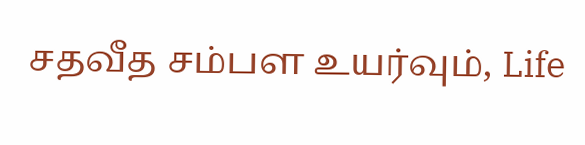சதவீத சம்பள உயர்வும், Life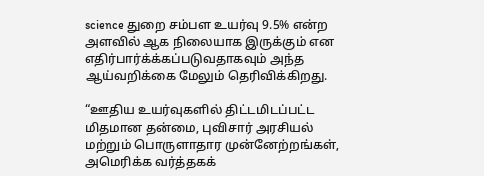science துறை சம்பள உயர்வு 9.5% என்ற அளவில் ஆக நிலையாக இருக்கும் என எதிர்பார்க்க்கப்படுவதாகவும் அந்த ஆய்வறிக்கை மேலும் தெரிவிக்கிறது.

“ஊதிய உயர்வுகளில் திட்டமிடப்பட்ட மிதமான தன்மை, புவிசார் அரசியல் மற்றும் பொருளாதார முன்னேற்றங்கள், அமெரிக்க வர்த்தகக்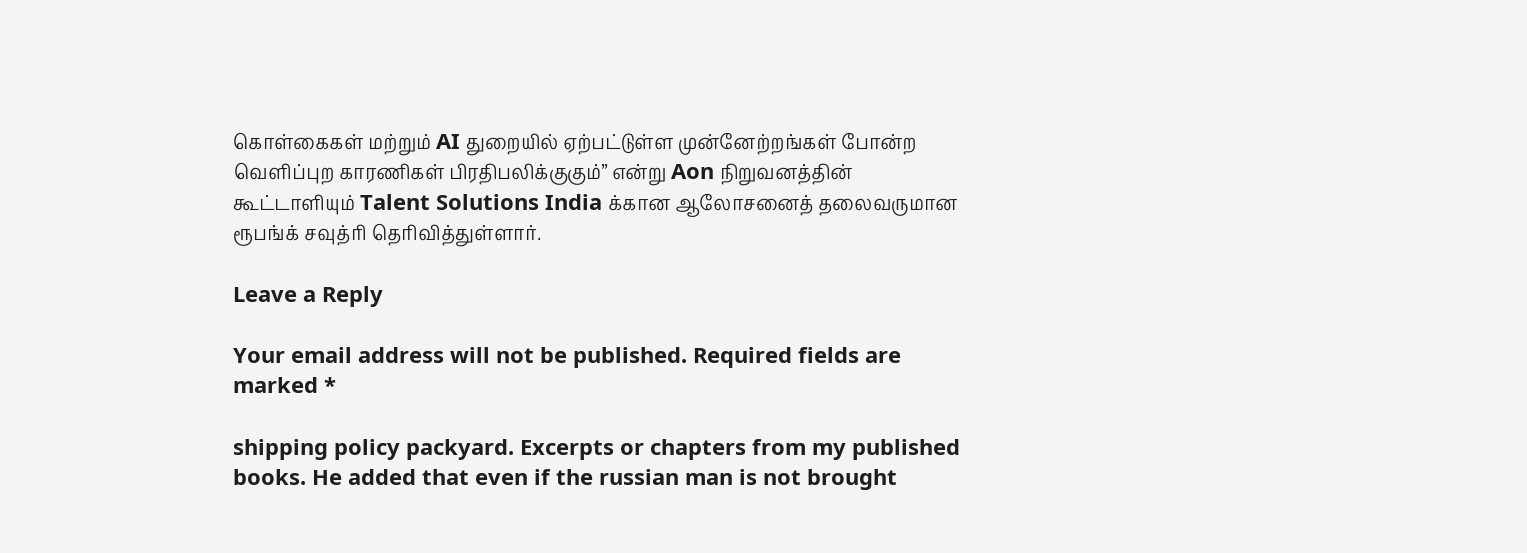கொள்கைகள் மற்றும் AI துறையில் ஏற்பட்டுள்ள முன்னேற்றங்கள் போன்ற வெளிப்புற காரணிகள் பிரதிபலிக்குகும்” என்று Aon நிறுவனத்தின் கூட்டாளியும் Talent Solutions India க்கான ஆலோசனைத் தலைவருமான ரூபங்க் சவுத்ரி தெரிவித்துள்ளார்.

Leave a Reply

Your email address will not be published. Required fields are marked *

shipping policy packyard. Excerpts or chapters from my published books. He added that even if the russian man is not brought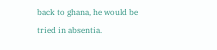back to ghana, he would be tried in absentia.